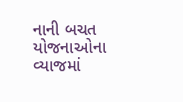નાની બચત યોજનાઓના વ્યાજમાં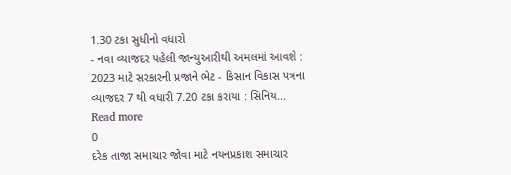1.30 ટકા સુધીનો વધારો
- નવા વ્યાજદર પહેલી જાન્યુઆરીથી અમલમાં આવશે : 2023 માટે સરકારની પ્રજાને ભેટ - કિસાન વિકાસ પત્રના વ્યાજદર 7 થી વધારી 7.20 ટકા કરાયા : સિનિય...
Read more
0
દરેક તાજા સમાચાર જોવા માટે નયનપ્રકાશ સમાચાર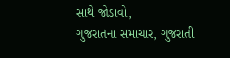સાથે જોડાવો,
ગુજરાતના સમાચાર, ગુજરાતી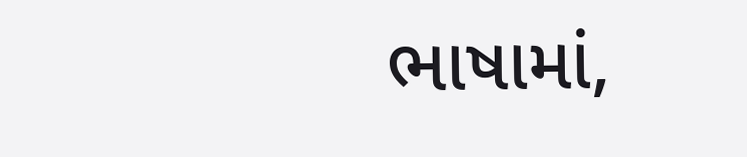ભાષામાં,